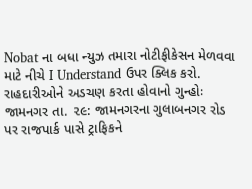Nobat ના બધા ન્યુઝ તમારા નોટીફીકેસન મેળવવા માટે નીચે I Understand ઉપર ક્લિક કરો.
રાહદારીઓને અડચણ કરતા હોવાનો ગુન્હોઃ
જામનગર તા. ૨૯: જામનગરના ગુલાબનગર રોડ પર રાજપાર્ક પાસે ટ્રાફિકને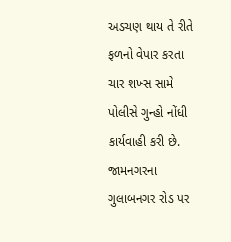અડચણ થાય તે રીતે ફળનો વેપાર કરતા ચાર શખ્સ સામે પોલીસે ગુન્હો નોંધી કાર્યવાહી કરી છે.
જામનગરના ગુલાબનગર રોડ પર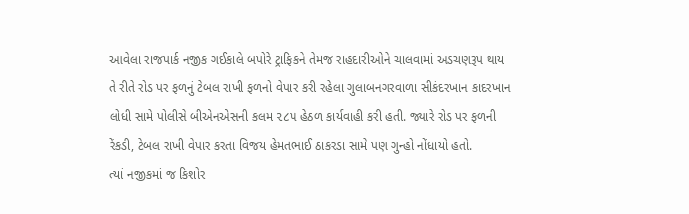આવેલા રાજપાર્ક નજીક ગઈકાલે બપોરે ટ્રાફિકને તેમજ રાહદારીઓને ચાલવામાં અડચણરૂપ થાય તે રીતે રોડ પર ફળનું ટેબલ રાખી ફળનો વેપાર કરી રહેલા ગુલાબનગરવાળા સીકંદરખાન કાદરખાન લોધી સામે પોલીસે બીએનએસની કલમ ૨૮૫ હેઠળ કાર્યવાહી કરી હતી. જ્યારે રોડ પર ફળની રેંકડી, ટેબલ રાખી વેપાર કરતા વિજય હેમતભાઈ ઠાકરડા સામે પણ ગુન્હો નોંધાયો હતો.
ત્યાં નજીકમાં જ કિશોર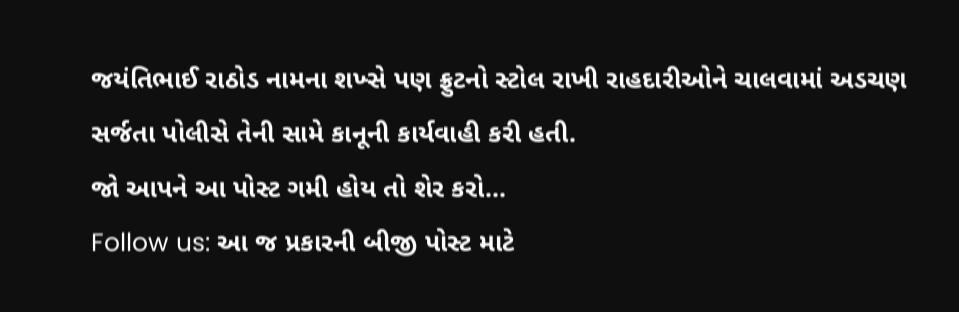જયંતિભાઈ રાઠોડ નામના શખ્સે પણ ફ્રુટનો સ્ટોલ રાખી રાહદારીઓને ચાલવામાં અડચણ સર્જતા પોલીસે તેની સામે કાનૂની કાર્યવાહી કરી હતી.
જો આપને આ પોસ્ટ ગમી હોય તો શેર કરો...
Follow us: આ જ પ્રકારની બીજી પોસ્ટ માટે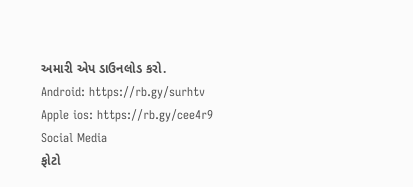અમારી એપ ડાઉનલોડ કરો.
Android: https://rb.gy/surhtv
Apple ios: https://rb.gy/cee4r9
Social Media
ફોટો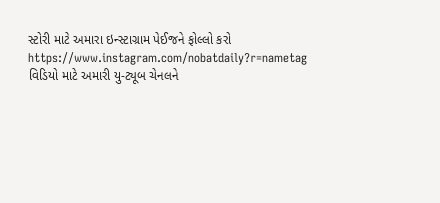સ્ટોરી માટે અમારા ઇન્સ્ટાગ્રામ પેઈજને ફોલ્લો કરો
https://www.instagram.com/nobatdaily?r=nametag
વિડિયો માટે અમારી યુ-ટ્યૂબ ચેનલને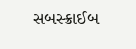સબસ્ક્રાઈબ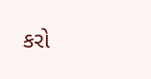કરો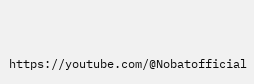https://youtube.com/@Nobatofficial